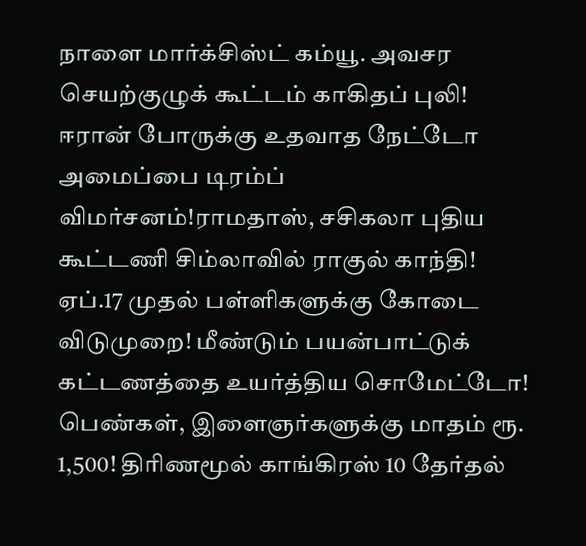நாளை மார்க்சிஸ்ட் கம்யூ. அவசர செயற்குழுக் கூட்டம் காகிதப் புலி! ஈரான் போருக்கு உதவாத நேட்டோ அமைப்பை டிரம்ப் விமர்சனம்!ராமதாஸ், சசிகலா புதிய கூட்டணி சிம்லாவில் ராகுல் காந்தி! ஏப்.17 முதல் பள்ளிகளுக்கு கோடை விடுமுறை! மீண்டும் பயன்பாட்டுக் கட்டணத்தை உயர்த்திய சொமேட்டோ! பெண்கள், இளைஞர்களுக்கு மாதம் ரூ. 1,500! திரிணமூல் காங்கிரஸ் 10 தேர்தல்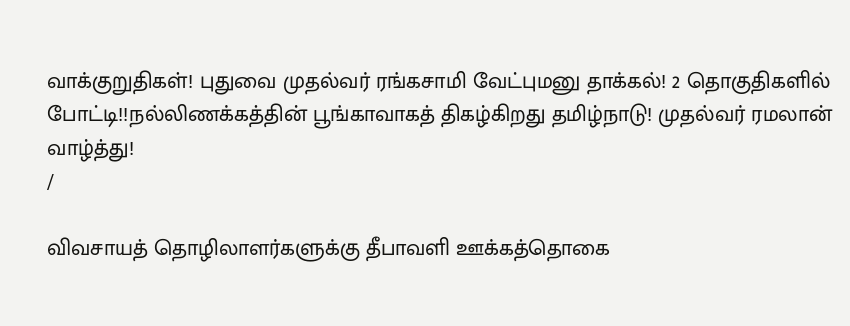வாக்குறுதிகள்! புதுவை முதல்வர் ரங்கசாமி வேட்புமனு தாக்கல்! 2 தொகுதிகளில் போட்டி!!நல்லிணக்கத்தின் பூங்காவாகத் திகழ்கிறது தமிழ்நாடு! முதல்வர் ரமலான் வாழ்த்து!
/

விவசாயத் தொழிலாளர்களுக்கு தீபாவளி ஊக்கத்தொகை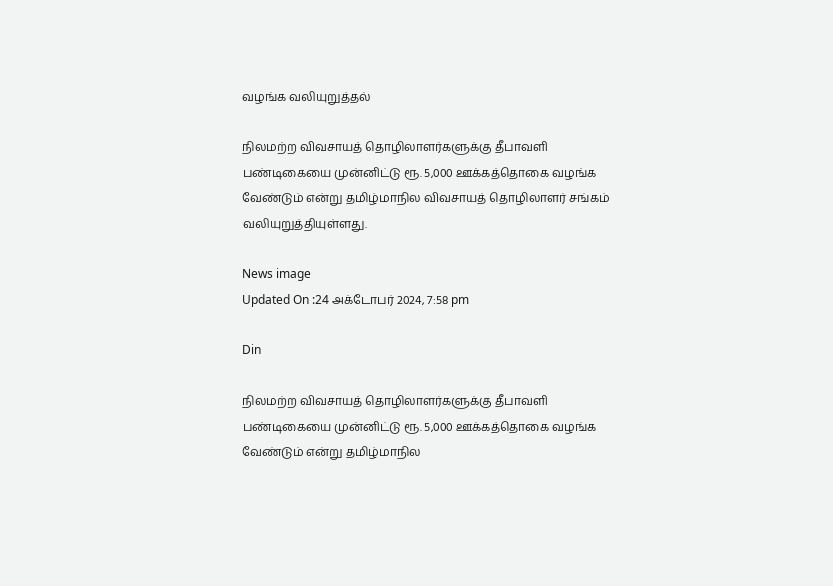வழங்க வலியுறுத்தல்

நிலமற்ற விவசாயத் தொழிலாளர்களுக்கு தீபாவளி பண்டிகையை முன்னிட்டு ரூ. 5,000 ஊக்கத்தொகை வழங்க வேண்டும் என்று தமிழ்மாநில விவசாயத் தொழிலாளர் சங்கம் வலியுறுத்தியுள்ளது.

News image
Updated On :24 அக்டோபர் 2024, 7:58 pm

Din

நிலமற்ற விவசாயத் தொழிலாளர்களுக்கு தீபாவளி பண்டிகையை முன்னிட்டு ரூ. 5,000 ஊக்கத்தொகை வழங்க வேண்டும் என்று தமிழ்மாநில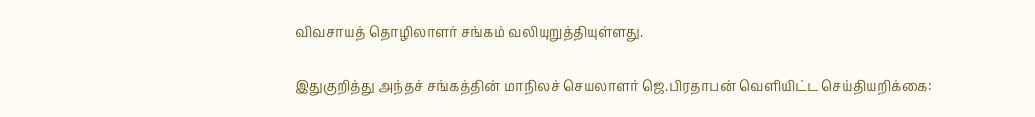விவசாயத் தொழிலாளர் சங்கம் வலியுறுத்தியுள்ளது.

இதுகுறித்து அந்தச் சங்கத்தின் மாநிலச் செயலாளர் ஜெ.பிரதாபன் வெளியிட்ட செய்தியறிக்கை: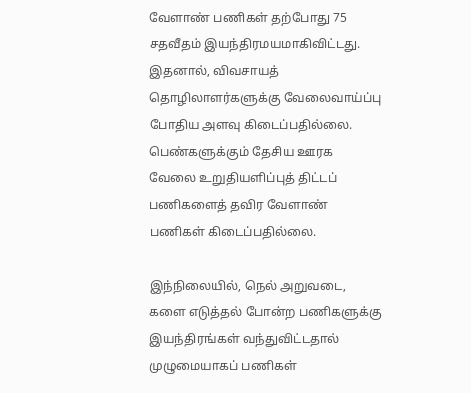வேளாண் பணிகள் தற்போது 75 சதவீதம் இயந்திரமயமாகிவிட்டது. இதனால், விவசாயத் தொழிலாளர்களுக்கு வேலைவாய்ப்பு போதிய அளவு கிடைப்பதில்லை. பெண்களுக்கும் தேசிய ஊரக வேலை உறுதியளிப்புத் திட்டப் பணிகளைத் தவிர வேளாண் பணிகள் கிடைப்பதில்லை.

இந்நிலையில், நெல் அறுவடை, களை எடுத்தல் போன்ற பணிகளுக்கு இயந்திரங்கள் வந்துவிட்டதால் முழுமையாகப் பணிகள்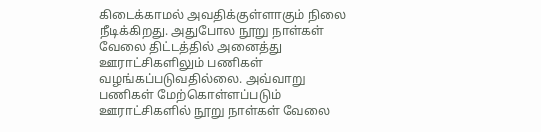கிடைக்காமல் அவதிக்குள்ளாகும் நிலை நீடிக்கிறது. அதுபோல நூறு நாள்கள் வேலை திட்டத்தில் அனைத்து ஊராட்சிகளிலும் பணிகள் வழங்கப்படுவதில்லை. அவ்வாறு பணிகள் மேற்கொள்ளப்படும் ஊராட்சிகளில் நூறு நாள்கள் வேலை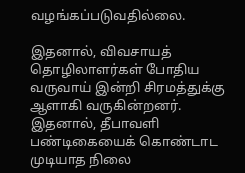வழங்கப்படுவதில்லை.

இதனால், விவசாயத் தொழிலாளர்கள் போதிய வருவாய் இன்றி சிரமத்துக்கு ஆளாகி வருகின்றனர். இதனால், தீபாவளி பண்டிகையைக் கொண்டாட முடியாத நிலை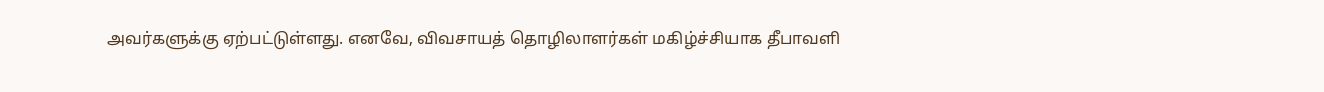அவர்களுக்கு ஏற்பட்டுள்ளது. எனவே, விவசாயத் தொழிலாளர்கள் மகிழ்ச்சியாக தீபாவளி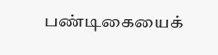பண்டிகையைக்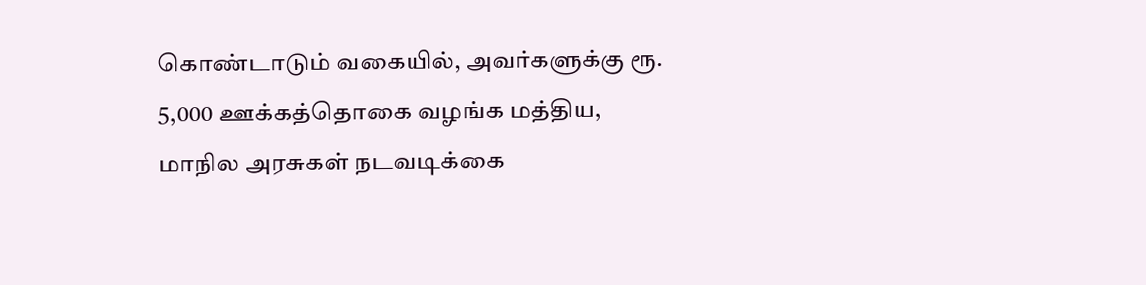கொண்டாடும் வகையில், அவர்களுக்கு ரூ. 5,000 ஊக்கத்தொகை வழங்க மத்திய, மாநில அரசுகள் நடவடிக்கை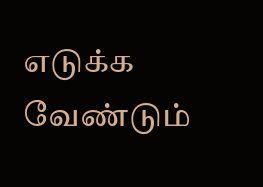எடுக்க வேண்டும்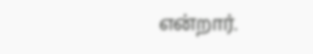என்றார்.